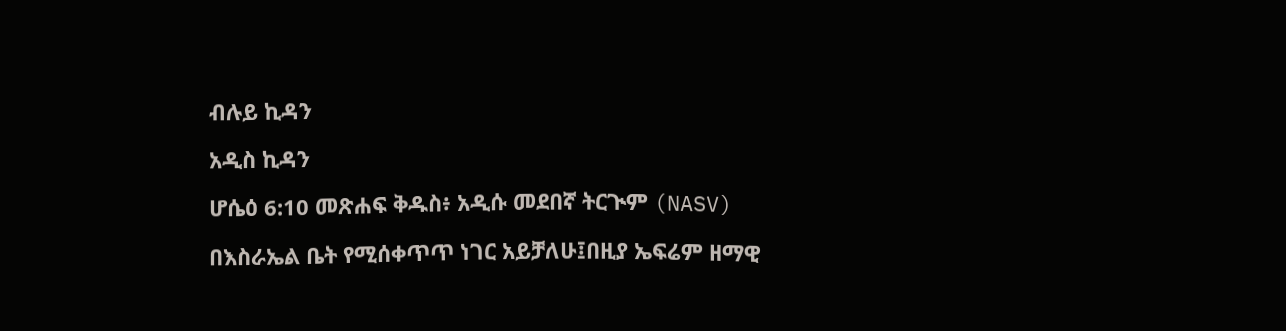ብሉይ ኪዳን

አዲስ ኪዳን

ሆሴዕ 6:10 መጽሐፍ ቅዱስ፥ አዲሱ መደበኛ ትርጒም (NASV)

በእስራኤል ቤት የሚሰቀጥጥ ነገር አይቻለሁ፤በዚያ ኤፍሬም ዘማዊ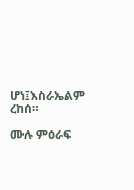ሆነ፤እስራኤልም ረከሰ።

ሙሉ ምዕራፍ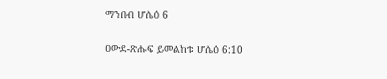ማንበብ ሆሴዕ 6

ዐውደ-ጽሑፍ ይመልከቱ ሆሴዕ 6:10